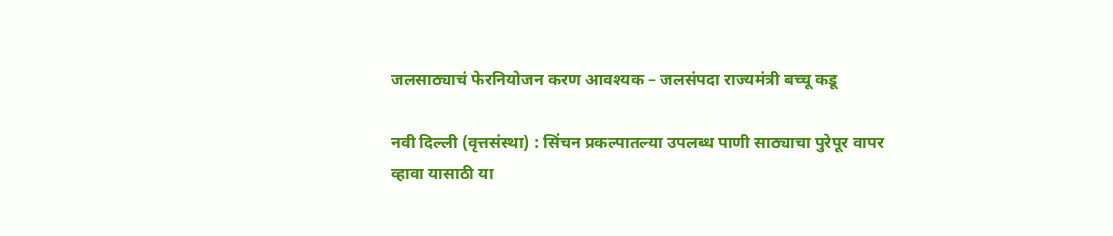जलसाठ्याचं फेरनियोजन करण आवश्यक – जलसंपदा राज्यमंत्री बच्चू कडू

नवी दिल्ली (वृत्तसंस्था) : सिंचन प्रकल्पातल्या उपलब्ध पाणी साठ्याचा पुरेपूर वापर व्हावा यासाठी या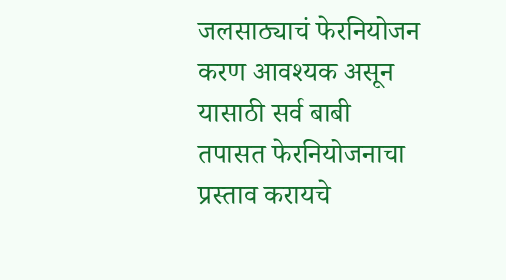जलसाठ्याचं फेरनियोजन करण आवश्यक असून यासाठी सर्व बाबी तपासत फेरनियोजनाचा प्रस्ताव करायचे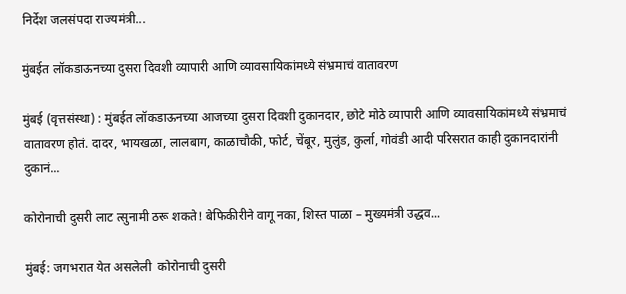निर्देश जलसंपदा राज्यमंत्री...

मुंबईत लॉकडाऊनच्या दुसरा दिवशी व्यापारी आणि व्यावसायिकांमध्ये संभ्रमाचं वातावरण

मुंबई (वृत्तसंस्था) : मुंबईत लॉकडाऊनच्या आजच्या दुसरा दिवशी दुकानदार, छोटे मोठे व्यापारी आणि व्यावसायिकांमध्ये संभ्रमाचं वातावरण होतं. दादर, भायखळा, लालबाग, काळाचौकी, फोर्ट, चेंबूर, मुलुंड, कुर्ला, गोवंडी आदी परिसरात काही दुकानदारांनी दुकानं...

कोरोनाची दुसरी लाट त्सुनामी ठरू शकते! बेफिकीरीने वागू नका, शिस्त पाळा – मुख्यमंत्री उद्धव...

मुंबई: जगभरात येत असलेली  कोरोनाची दुसरी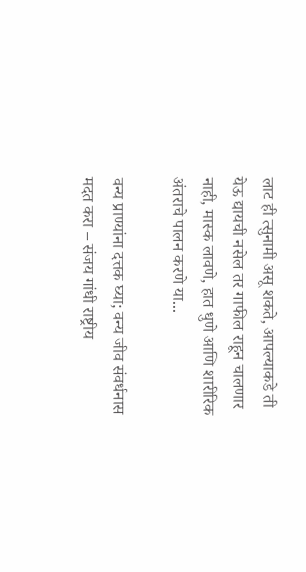लाट ही त्सुनामी असू शकते, आपल्याकडे ती येऊ द्यायची नसेल तर गाफील राहून चालणार नाही, मास्क लावणे, हात धुणे आणि शारीरिक अंतराचे पालन करणे या...

वन्य प्राण्यांना दत्तक घ्या; वन्य जीव संवर्धनास मदत करा – संजय गांधी राष्ट्रीय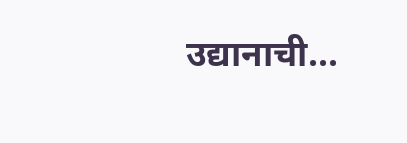उद्यानाची...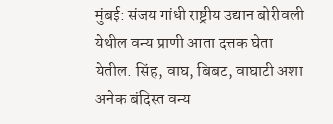मुंबई: संजय गांधी राष्ट्रीय उद्यान बोरीवली येथील वन्य प्राणी आता दत्तक घेता येतील. सिंह, वाघ, बिबट, वाघाटी अशा अनेक बंदिस्त वन्य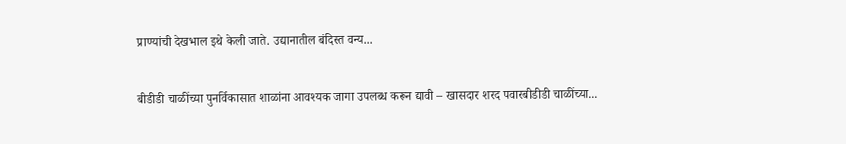प्राण्यांची देखभाल इथे केली जाते. उद्यानातील बंदिस्त वन्य...

बीडीडी चाळींच्या पुनर्विकासात शाळांना आवश्यक जागा उपलब्ध करून द्यावी – खासदार शरद पवारबीडीडी चाळींच्या...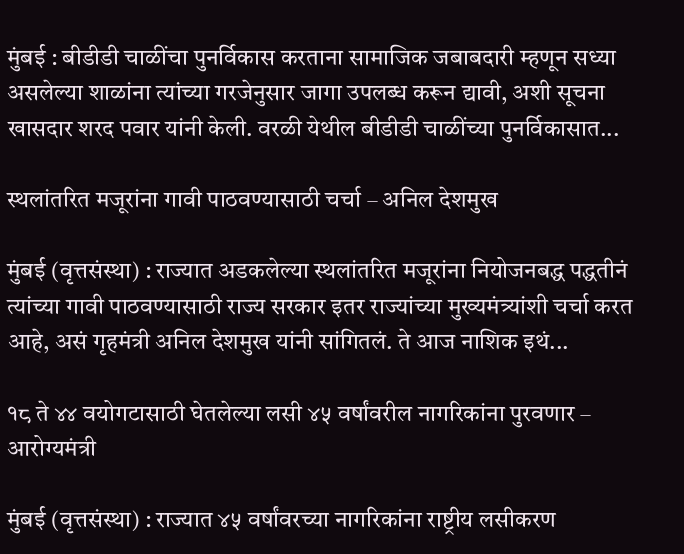मुंबई : बीडीडी चाळींचा पुनर्विकास करताना सामाजिक जबाबदारी म्हणून सध्या असलेल्या शाळांना त्यांच्या गरजेनुसार जागा उपलब्ध करून द्यावी, अशी सूचना खासदार शरद पवार यांनी केली. वरळी येथील बीडीडी चाळींच्या पुनर्विकासात...

स्थलांतरित मजूरांना गावी पाठवण्यासाठी चर्चा – अनिल देशमुख

मुंबई (वृत्तसंस्था) : राज्यात अडकलेल्या स्थलांतरित मजूरांना नियोजनबद्ध पद्धतीनं त्यांच्या गावी पाठवण्यासाठी राज्य सरकार इतर राज्यांच्या मुख्यमंत्र्यांशी चर्चा करत आहे, असं गृहमंत्री अनिल देशमुख यांनी सांगितलं. ते आज नाशिक इथं...

१८ ते ४४ वयोगटासाठी घेतलेल्या लसी ४५ वर्षांवरील नागरिकांना पुरवणार – आरोग्यमंत्री

मुंबई (वृत्तसंस्था) : राज्यात ४५ वर्षांवरच्या नागरिकांना राष्ट्रीय लसीकरण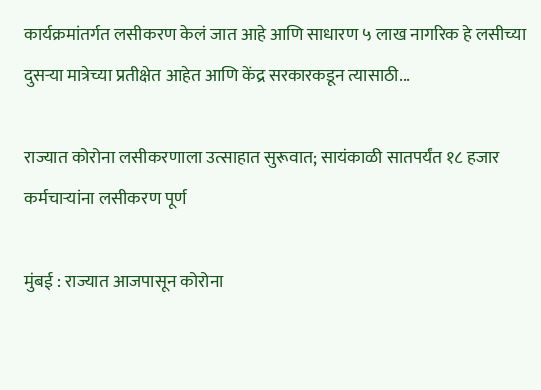कार्यक्रमांतर्गत लसीकरण केलं जात आहे आणि साधारण ५ लाख नागरिक हे लसीच्या दुसऱ्या मात्रेच्या प्रतीक्षेत आहेत आणि केंद्र सरकारकडून त्यासाठी...

राज्यात कोरोना लसीकरणाला उत्साहात सुरूवात; सायंकाळी सातपर्यंत १८ हजार कर्मचाऱ्यांना लसीकरण पूर्ण

मुंबई : राज्यात आजपासून कोरोना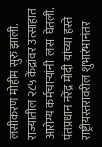लसीकरण मोहीम सुरु झाली. राज्यातील २८५ केंद्रांवर उत्साहात आरोग्य कर्मचाऱ्यांनी  लस  घेतली. पंतप्रधान नरेंद्र मोदी यांच्या हस्ते राष्ट्रीयस्तरावरील शुभारंभानंतर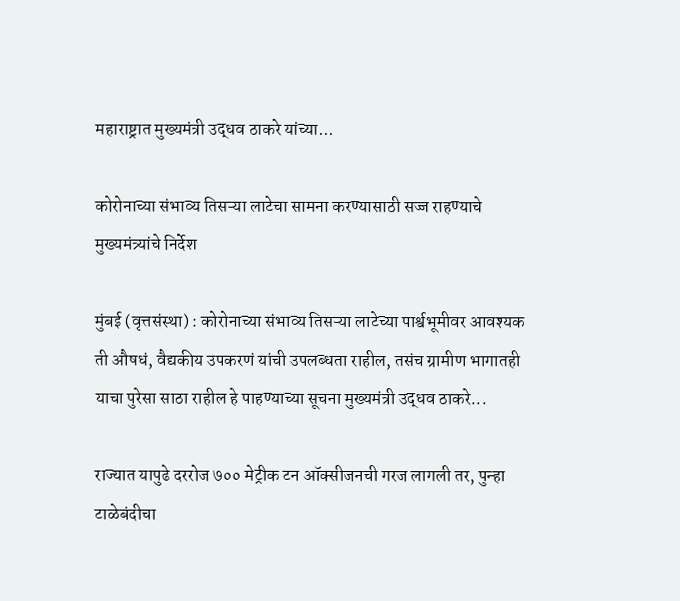महाराष्ट्रात मुख्यमंत्री उद्धव ठाकरे यांच्या...

कोरोनाच्या संभाव्य तिसऱ्या लाटेचा सामना करण्यासाठी सज्ज राहण्याचे मुख्यमंत्र्यांचे निर्देश

मुंबई (वृत्तसंस्था) : कोरोनाच्या संभाव्य तिसऱ्या लाटेच्या पार्श्वभूमीवर आवश्यक ती औषधं, वैद्यकीय उपकरणं यांची उपलब्धता राहील, तसंच ग्रामीण भागातही याचा पुरेसा साठा राहील हे पाहण्याच्या सूचना मुख्यमंत्री उद्धव ठाकरे...

राज्यात यापुढे दररोज ७०० मेट्रीक टन ऑक्सीजनची गरज लागली तर, पुन्हा टाळेबंदीचा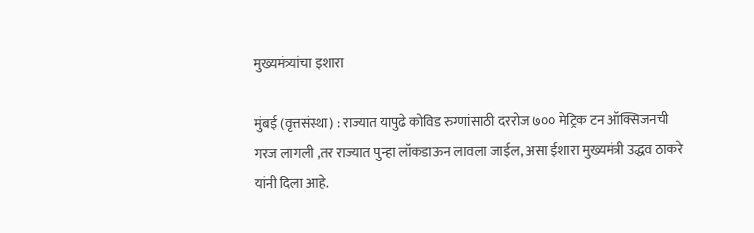मुख्यमंत्र्यांचा इशारा

मुंबई (वृत्तसंस्था) : राज्यात यापुढे कोविड रुग्णांसाठी दररोज ७०० मेट्रिक टन ऑक्सिजनची गरज लागली ,तर राज्यात पुन्हा लॉकडाऊन लावला जाईल, असा ईशारा मुख्यमंत्री उद्धव ठाकरे यांनी दिला आहे.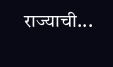राज्याची...